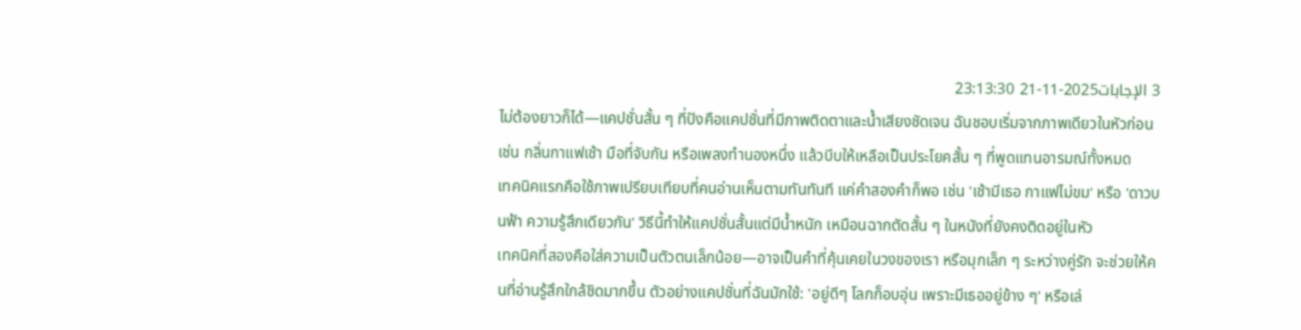3 الإجابات2025-11-21 23:13:30
ไม่ต้องยาวก็ได้—แคปชั่นสั้น ๆ ที่ปังคือแคปชั่นที่มีภาพติดตาและน้ำเสียงชัดเจน ฉันชอบเริ่มจากภาพเดียวในหัวก่อน เช่น กลิ่นกาแฟเช้า มือที่จับกัน หรือเพลงทำนองหนึ่ง แล้วบีบให้เหลือเป็นประโยคสั้น ๆ ที่พูดแทนอารมณ์ทั้งหมด
เทคนิคแรกคือใช้ภาพเปรียบเทียบที่คนอ่านเห็นตามทันทันที แค่คำสองคำก็พอ เช่น 'เช้ามีเธอ กาแฟไม่ขม' หรือ 'ดาวบนฟ้า ความรู้สึกเดียวกัน' วิธีนี้ทำให้แคปชั่นสั้นแต่มีน้ำหนัก เหมือนฉากตัดสั้น ๆ ในหนังที่ยังคงติดอยู่ในหัว
เทคนิคที่สองคือใส่ความเป็นตัวตนเล็กน้อย—อาจเป็นคำที่คุ้นเคยในวงของเรา หรือมุกเล็ก ๆ ระหว่างคู่รัก จะช่วยให้คนที่อ่านรู้สึกใกล้ชิดมากขึ้น ตัวอย่างแคปชั่นที่ฉันมักใช้: 'อยู่ดีๆ โลกก็อบอุ่น เพราะมีเธออยู่ข้าง ๆ' หรือเล่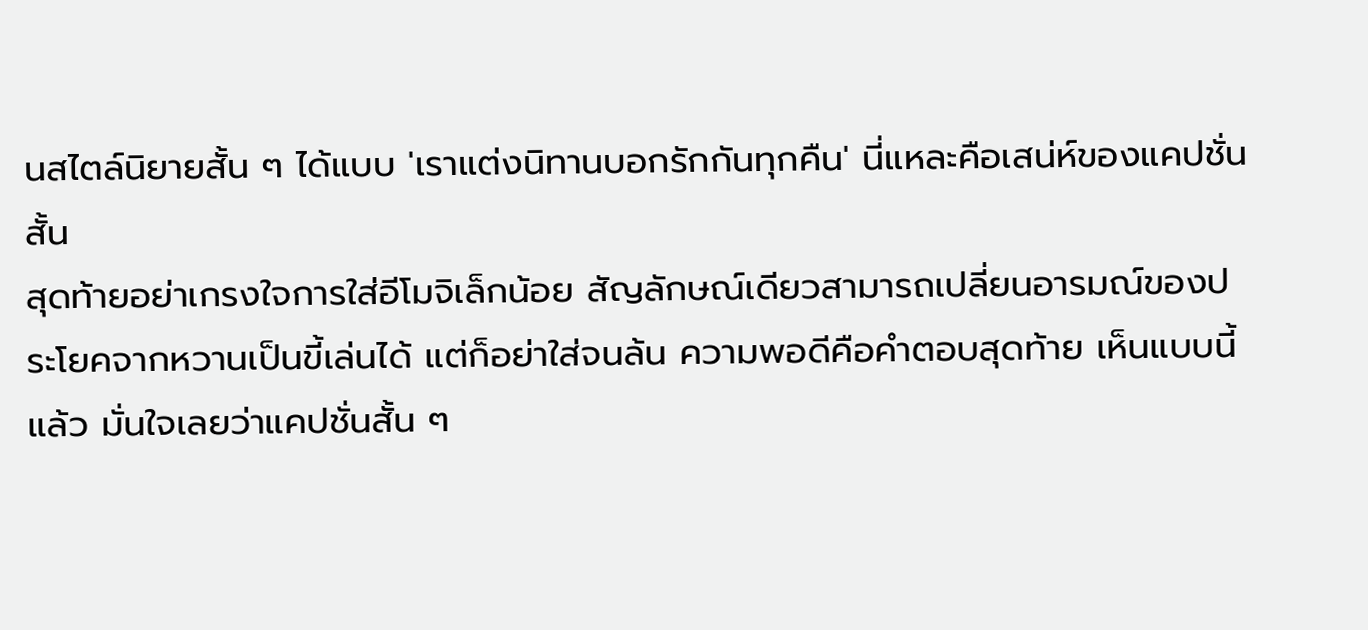นสไตล์นิยายสั้น ๆ ได้แบบ 'เราแต่งนิทานบอกรักกันทุกคืน' นี่แหละคือเสน่ห์ของแคปชั่นสั้น
สุดท้ายอย่าเกรงใจการใส่อีโมจิเล็กน้อย สัญลักษณ์เดียวสามารถเปลี่ยนอารมณ์ของประโยคจากหวานเป็นขี้เล่นได้ แต่ก็อย่าใส่จนล้น ความพอดีคือคำตอบสุดท้าย เห็นแบบนี้แล้ว มั่นใจเลยว่าแคปชั่นสั้น ๆ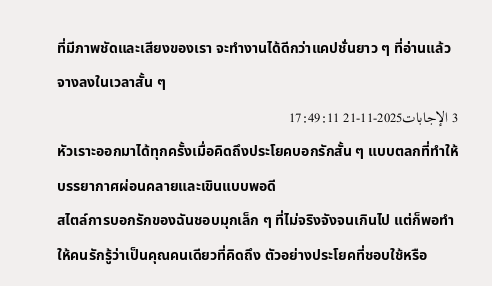ที่มีภาพชัดและเสียงของเรา จะทำงานได้ดีกว่าแคปชั่นยาว ๆ ที่อ่านแล้วจางลงในเวลาสั้น ๆ
3 الإجابات2025-11-21 17:49:11
หัวเราะออกมาได้ทุกครั้งเมื่อคิดถึงประโยคบอกรักสั้น ๆ แบบตลกที่ทำให้บรรยากาศผ่อนคลายและเขินแบบพอดี
สไตล์การบอกรักของฉันชอบมุกเล็ก ๆ ที่ไม่จริงจังจนเกินไป แต่ก็พอทำให้คนรักรู้ว่าเป็นคุณคนเดียวที่คิดถึง ตัวอย่างประโยคที่ชอบใช้หรือ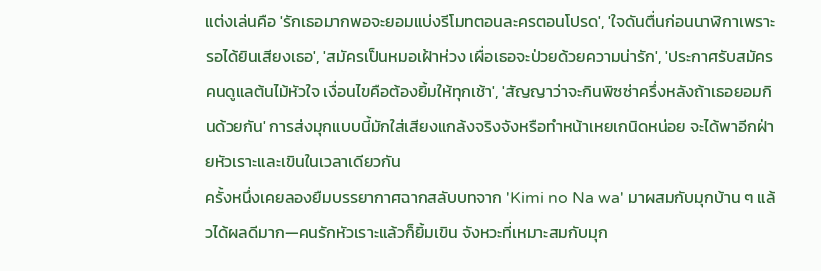แต่งเล่นคือ 'รักเธอมากพอจะยอมแบ่งรีโมทตอนละครตอนโปรด', 'ใจดันตื่นก่อนนาฬิกาเพราะรอได้ยินเสียงเธอ', 'สมัครเป็นหมอเฝ้าห่วง เผื่อเธอจะป่วยด้วยความน่ารัก', 'ประกาศรับสมัครคนดูแลต้นไม้หัวใจ เงื่อนไขคือต้องยิ้มให้ทุกเช้า', 'สัญญาว่าจะกินพิซซ่าครึ่งหลังถ้าเธอยอมกินด้วยกัน' การส่งมุกแบบนี้มักใส่เสียงแกล้งจริงจังหรือทำหน้าเหยเกนิดหน่อย จะได้พาอีกฝ่ายหัวเราะและเขินในเวลาเดียวกัน
ครั้งหนึ่งเคยลองยืมบรรยากาศฉากสลับบทจาก 'Kimi no Na wa' มาผสมกับมุกบ้าน ๆ แล้วได้ผลดีมาก—คนรักหัวเราะแล้วก็ยิ้มเขิน จังหวะที่เหมาะสมกับมุก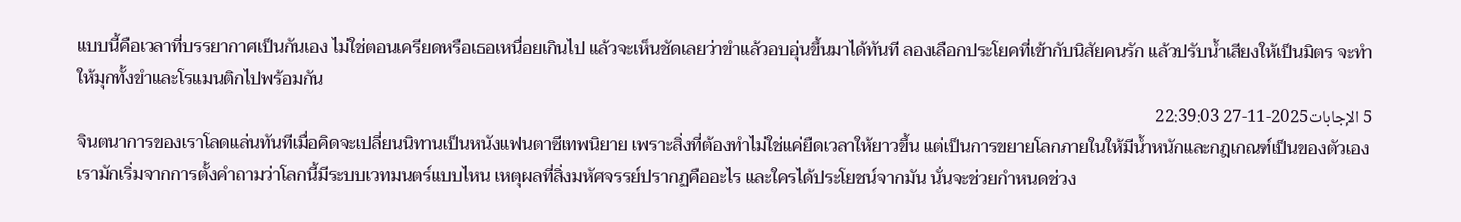แบบนี้คือเวลาที่บรรยากาศเป็นกันเอง ไม่ใช่ตอนเครียดหรือเธอเหนื่อยเกินไป แล้วจะเห็นชัดเลยว่าขำแล้วอบอุ่นขึ้นมาได้ทันที ลองเลือกประโยคที่เข้ากับนิสัยคนรัก แล้วปรับน้ำเสียงให้เป็นมิตร จะทำให้มุกทั้งขำและโรแมนติกไปพร้อมกัน
5 الإجابات2025-11-27 22:39:03
จินตนาการของเราโลดแล่นทันทีเมื่อคิดจะเปลี่ยนนิทานเป็นหนังแฟนตาซีเทพนิยาย เพราะสิ่งที่ต้องทำไม่ใช่แค่ยืดเวลาให้ยาวขึ้น แต่เป็นการขยายโลกภายในให้มีน้ำหนักและกฎเกณฑ์เป็นของตัวเอง เรามักเริ่มจากการตั้งคำถามว่าโลกนี้มีระบบเวทมนตร์แบบไหน เหตุผลที่สิ่งมหัศจรรย์ปรากฏคืออะไร และใครได้ประโยชน์จากมัน นั่นจะช่วยกำหนดช่วง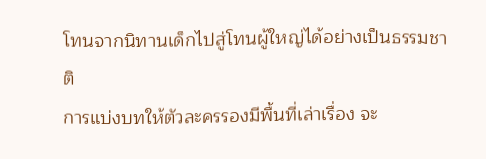โทนจากนิทานเด็กไปสู่โทนผู้ใหญ่ได้อย่างเป็นธรรมชาติ
การแบ่งบทให้ตัวละครรองมีพื้นที่เล่าเรื่อง จะ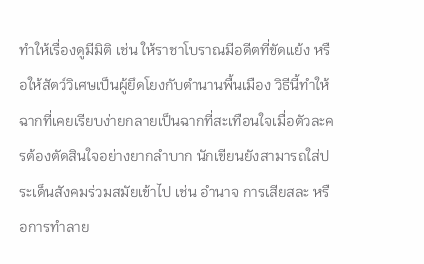ทำให้เรื่องดูมีมิติ เช่น ให้ราชาโบราณมีอดีตที่ขัดแย้ง หรือให้สัตว์วิเศษเป็นผู้ยึดโยงกับตำนานพื้นเมือง วิธีนี้ทำให้ฉากที่เคยเรียบง่ายกลายเป็นฉากที่สะเทือนใจเมื่อตัวละครต้องตัดสินใจอย่างยากลำบาก นักเขียนยังสามารถใส่ประเด็นสังคมร่วมสมัยเข้าไป เช่น อำนาจ การเสียสละ หรือการทำลาย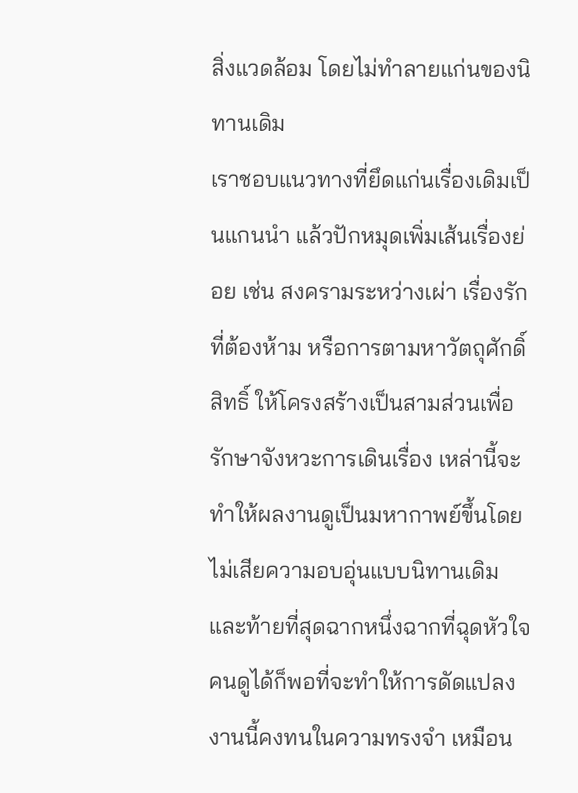สิ่งแวดล้อม โดยไม่ทำลายแก่นของนิทานเดิม
เราชอบแนวทางที่ยึดแก่นเรื่องเดิมเป็นแกนนำ แล้วปักหมุดเพิ่มเส้นเรื่องย่อย เช่น สงครามระหว่างเผ่า เรื่องรักที่ต้องห้าม หรือการตามหาวัตถุศักดิ์สิทธิ์ ให้โครงสร้างเป็นสามส่วนเพื่อรักษาจังหวะการเดินเรื่อง เหล่านี้จะทำให้ผลงานดูเป็นมหากาพย์ขึ้นโดยไม่เสียความอบอุ่นแบบนิทานเดิม และท้ายที่สุดฉากหนึ่งฉากที่ฉุดหัวใจคนดูได้ก็พอที่จะทำให้การดัดแปลงงานนี้คงทนในความทรงจำ เหมือน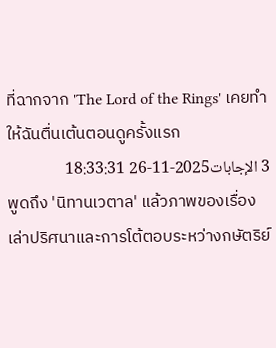ที่ฉากจาก 'The Lord of the Rings' เคยทำให้ฉันตื่นเต้นตอนดูครั้งแรก
3 الإجابات2025-11-26 18:33:31
พูดถึง 'นิทานเวตาล' แล้วภาพของเรื่องเล่าปริศนาและการโต้ตอบระหว่างกษัตริย์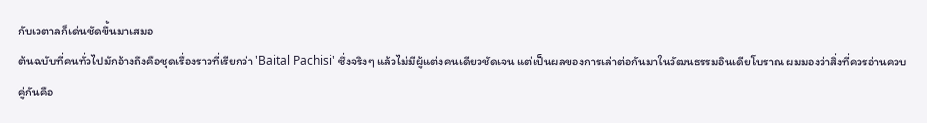กับเวตาลก็เด่นชัดขึ้นมาเสมอ
ต้นฉบับที่คนทั่วไปมักอ้างถึงคือชุดเรื่องราวที่เรียกว่า 'Baital Pachisi' ซึ่งจริงๆ แล้วไม่มีผู้แต่งคนเดียวชัดเจน แต่เป็นผลของการเล่าต่อกันมาในวัฒนธรรมอินเดียโบราณ ผมมองว่าสิ่งที่ควรอ่านควบคู่กันคือ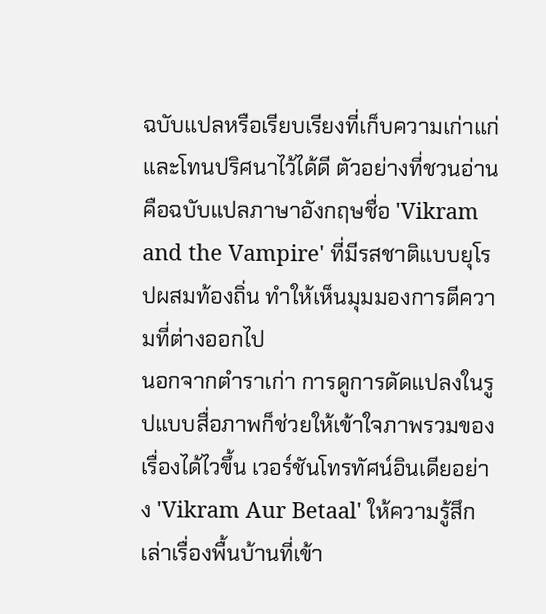ฉบับแปลหรือเรียบเรียงที่เก็บความเก่าแก่และโทนปริศนาไว้ได้ดี ตัวอย่างที่ชวนอ่านคือฉบับแปลภาษาอังกฤษชื่อ 'Vikram and the Vampire' ที่มีรสชาติแบบยุโรปผสมท้องถิ่น ทำให้เห็นมุมมองการตีความที่ต่างออกไป
นอกจากตำราเก่า การดูการดัดแปลงในรูปแบบสื่อภาพก็ช่วยให้เข้าใจภาพรวมของเรื่องได้ไวขึ้น เวอร์ชันโทรทัศน์อินเดียอย่าง 'Vikram Aur Betaal' ให้ความรู้สึกเล่าเรื่องพื้นบ้านที่เข้า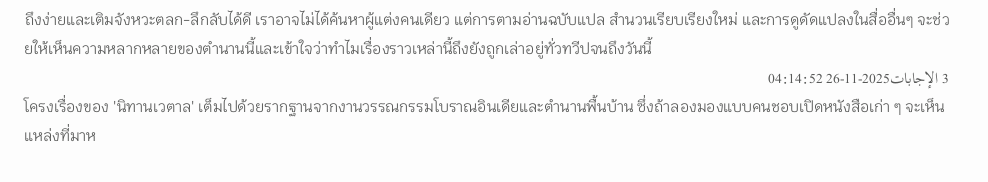ถึงง่ายและเติมจังหวะตลก-ลึกลับได้ดี เราอาจไม่ได้ค้นหาผู้แต่งคนเดียว แต่การตามอ่านฉบับแปล สำนวนเรียบเรียงใหม่ และการดูดัดแปลงในสื่ออื่นๆ จะช่วยให้เห็นความหลากหลายของตำนานนี้และเข้าใจว่าทำไมเรื่องราวเหล่านี้ถึงยังถูกเล่าอยู่ทั่วทวีปจนถึงวันนี้
3 الإجابات2025-11-26 04:14:52
โครงเรื่องของ 'นิทานเวตาล' เต็มไปด้วยรากฐานจากงานวรรณกรรมโบราณอินเดียและตำนานพื้นบ้าน ซึ่งถ้าลองมองแบบคนชอบเปิดหนังสือเก่า ๆ จะเห็นแหล่งที่มาห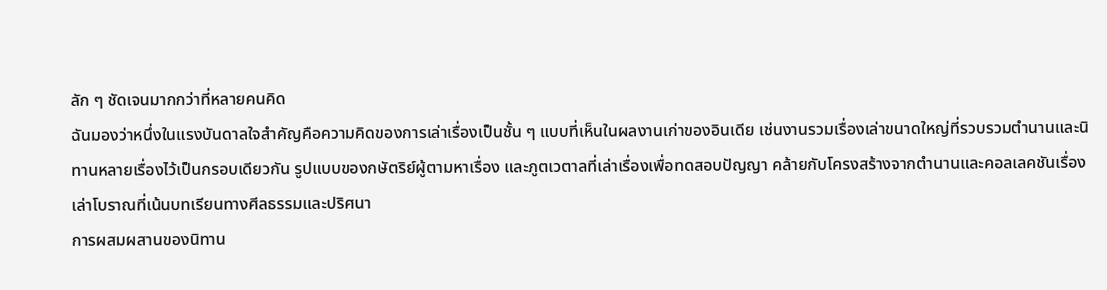ลัก ๆ ชัดเจนมากกว่าที่หลายคนคิด
ฉันมองว่าหนึ่งในแรงบันดาลใจสำคัญคือความคิดของการเล่าเรื่องเป็นชั้น ๆ แบบที่เห็นในผลงานเก่าของอินเดีย เช่นงานรวมเรื่องเล่าขนาดใหญ่ที่รวบรวมตำนานและนิทานหลายเรื่องไว้เป็นกรอบเดียวกัน รูปแบบของกษัตริย์ผู้ตามหาเรื่อง และภูตเวตาลที่เล่าเรื่องเพื่อทดสอบปัญญา คล้ายกับโครงสร้างจากตำนานและคอลเลคชันเรื่องเล่าโบราณที่เน้นบทเรียนทางศีลธรรมและปริศนา
การผสมผสานของนิทาน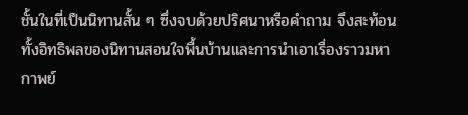ชั้นในที่เป็นนิทานสั้น ๆ ซึ่งจบด้วยปริศนาหรือคำถาม จึงสะท้อนทั้งอิทธิพลของนิทานสอนใจพื้นบ้านและการนำเอาเรื่องราวมหากาพย์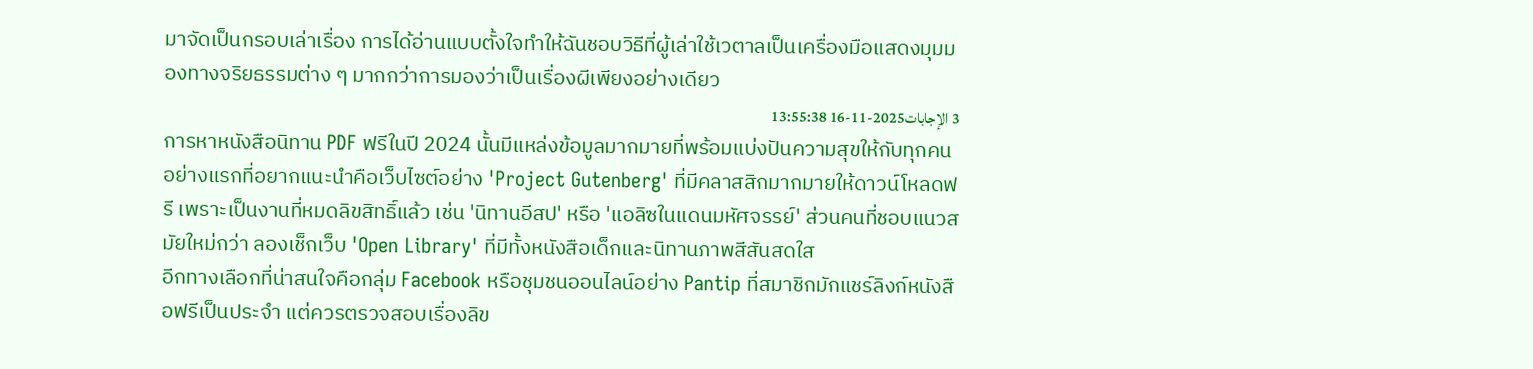มาจัดเป็นกรอบเล่าเรื่อง การได้อ่านแบบตั้งใจทำให้ฉันชอบวิธีที่ผู้เล่าใช้เวตาลเป็นเครื่องมือแสดงมุมมองทางจริยธรรมต่าง ๆ มากกว่าการมองว่าเป็นเรื่องผีเพียงอย่างเดียว
3 الإجابات2025-11-16 13:55:38
การหาหนังสือนิทาน PDF ฟรีในปี 2024 นั้นมีแหล่งข้อมูลมากมายที่พร้อมแบ่งปันความสุขให้กับทุกคน อย่างแรกที่อยากแนะนำคือเว็บไซต์อย่าง 'Project Gutenberg' ที่มีคลาสสิกมากมายให้ดาวน์โหลดฟรี เพราะเป็นงานที่หมดลิขสิทธิ์แล้ว เช่น 'นิทานอีสป' หรือ 'แอลิซในแดนมหัศจรรย์' ส่วนคนที่ชอบแนวสมัยใหม่กว่า ลองเช็กเว็บ 'Open Library' ที่มีทั้งหนังสือเด็กและนิทานภาพสีสันสดใส
อีกทางเลือกที่น่าสนใจคือกลุ่ม Facebook หรือชุมชนออนไลน์อย่าง Pantip ที่สมาชิกมักแชร์ลิงก์หนังสือฟรีเป็นประจำ แต่ควรตรวจสอบเรื่องลิข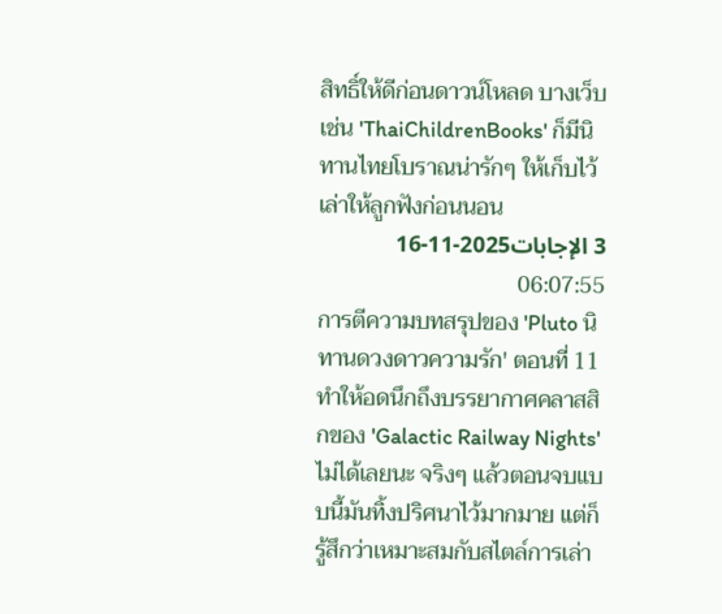สิทธิ์ให้ดีก่อนดาวน์โหลด บางเว็บเช่น 'ThaiChildrenBooks' ก็มีนิทานไทยโบราณน่ารักๆ ให้เก็บไว้เล่าให้ลูกฟังก่อนนอน
3 الإجابات2025-11-16 06:07:55
การตีความบทสรุปของ 'Pluto นิทานดวงดาวความรัก' ตอนที่ 11 ทำให้อดนึกถึงบรรยากาศคลาสสิกของ 'Galactic Railway Nights' ไม่ได้เลยนะ จริงๆ แล้วตอนจบแบบนี้มันทิ้งปริศนาไว้มากมาย แต่ก็รู้สึกว่าเหมาะสมกับสไตล์การเล่า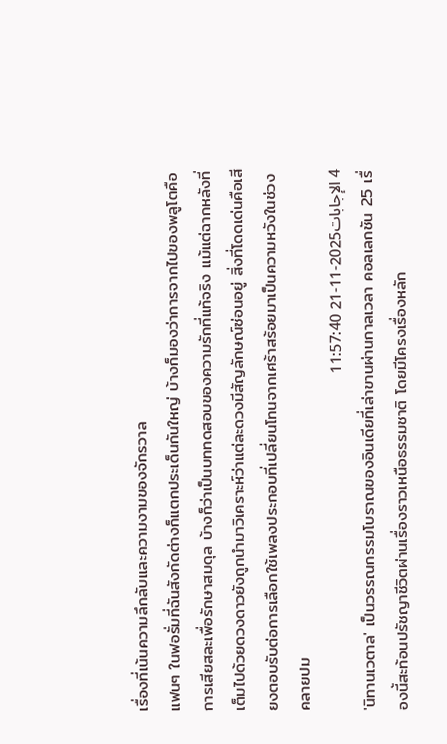เรื่องที่เน้นความลึกลับและความงามของจักรวาล
แฟนๆ ในฟอรั่มที่ฉันสังกัดต่างก็แตกประเด็นกันใหญ่ บ้างก็มองว่าการจากไปของพลูโตคือการเสียสละเพื่อรักษาสมดุล บ้างก็ว่าเป็นบททดสอบของความรักที่แท้จริง แม้แต่ฉากหลังที่เต็มไปด้วยดวงดาวยังถูกนำมาวิเคราะห์ว่าแต่ละดวงมีสัญลักษณ์ซ่อนอยู่ สิ่งที่โดดเด่นคือเสียงตอบรับต่อการเลือกใช้เพลงประกอบที่เปลี่ยนโทนจากเศร้าสร้อยมาเป็นความหวังในช่วงคลายปม
4 الإجابات2025-11-21 11:57:40
'นิทานเวตาล' เป็นวรรณกรรมโบราณของอินเดียที่เล่าขานผ่านกาลเวลา คอลเลกชัน 25 เรื่องนี้สะท้อนปรัชญาชีวิตผ่านเรื่องราวเหนือธรรมชาติ โดยมีโครงเรื่องหลัก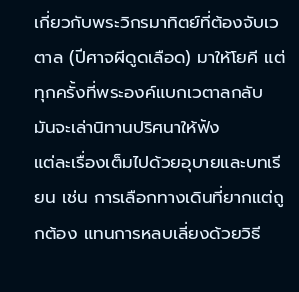เกี่ยวกับพระวิกรมาทิตย์ที่ต้องจับเวตาล (ปีศาจผีดูดเลือด) มาให้โยคี แต่ทุกครั้งที่พระองค์แบกเวตาลกลับ มันจะเล่านิทานปริศนาให้ฟัง
แต่ละเรื่องเต็มไปด้วยอุบายและบทเรียน เช่น การเลือกทางเดินที่ยากแต่ถูกต้อง แทนการหลบเลี่ยงด้วยวิธี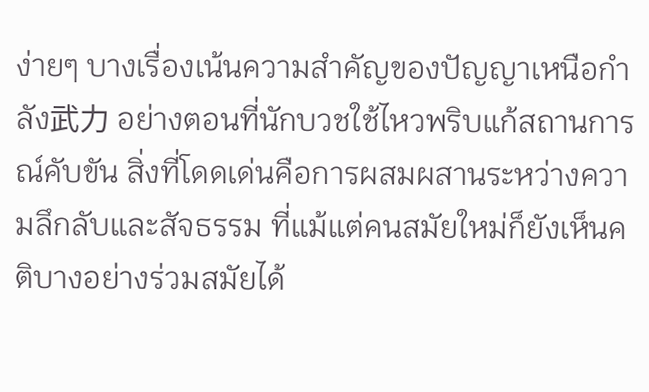ง่ายๆ บางเรื่องเน้นความสำคัญของปัญญาเหนือกำลัง武力 อย่างตอนที่นักบวชใช้ไหวพริบแก้สถานการณ์คับขัน สิ่งที่โดดเด่นคือการผสมผสานระหว่างความลึกลับและสัจธรรม ที่แม้แต่คนสมัยใหม่ก็ยังเห็นคติบางอย่างร่วมสมัยได้